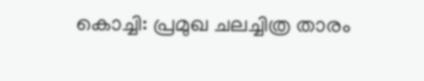കൊച്ചി: പ്രമുഖ ചലച്ചിത്ര താരം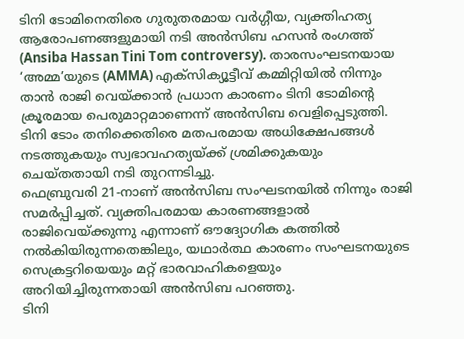ടിനി ടോമിനെതിരെ ഗുരുതരമായ വർഗ്ഗീയ, വ്യക്തിഹത്യ ആരോപണങ്ങളുമായി നടി അൻസിബ ഹസൻ രംഗത്ത് (Ansiba Hassan Tini Tom controversy). താരസംഘടനയായ ‘അമ്മ’യുടെ (AMMA) എക്സിക്യൂട്ടീവ് കമ്മിറ്റിയിൽ നിന്നും താൻ രാജി വെയ്ക്കാൻ പ്രധാന കാരണം ടിനി ടോമിന്റെ ക്രൂരമായ പെരുമാറ്റമാണെന്ന് അൻസിബ വെളിപ്പെടുത്തി. ടിനി ടോം തനിക്കെതിരെ മതപരമായ അധിക്ഷേപങ്ങൾ നടത്തുകയും സ്വഭാവഹത്യയ്ക്ക് ശ്രമിക്കുകയും ചെയ്തതായി നടി തുറന്നടിച്ചു.
ഫെബ്രുവരി 21-നാണ് അൻസിബ സംഘടനയിൽ നിന്നും രാജി സമർപ്പിച്ചത്. വ്യക്തിപരമായ കാരണങ്ങളാൽ രാജിവെയ്ക്കുന്നു എന്നാണ് ഔദ്യോഗിക കത്തിൽ നൽകിയിരുന്നതെങ്കിലും, യഥാർത്ഥ കാരണം സംഘടനയുടെ സെക്രട്ടറിയെയും മറ്റ് ഭാരവാഹികളെയും അറിയിച്ചിരുന്നതായി അൻസിബ പറഞ്ഞു.
ടിനി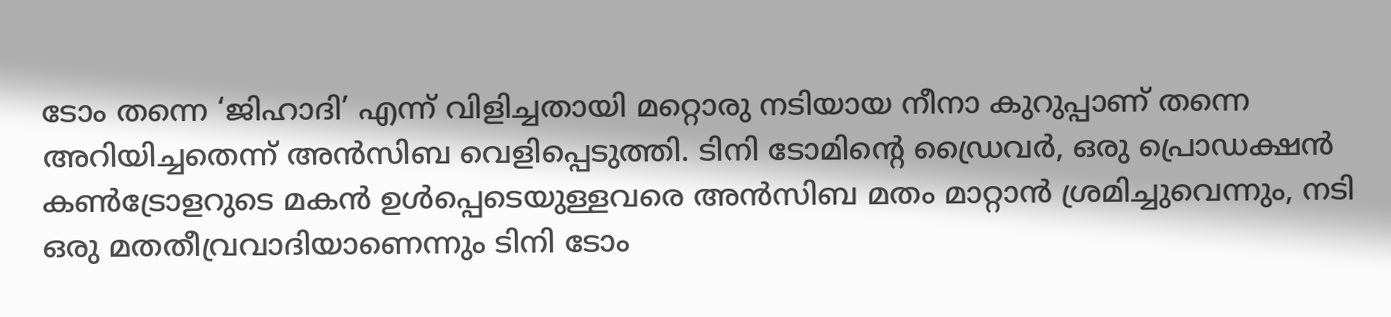ടോം തന്നെ ‘ജിഹാദി’ എന്ന് വിളിച്ചതായി മറ്റൊരു നടിയായ നീനാ കുറുപ്പാണ് തന്നെ അറിയിച്ചതെന്ന് അൻസിബ വെളിപ്പെടുത്തി. ടിനി ടോമിന്റെ ഡ്രൈവർ, ഒരു പ്രൊഡക്ഷൻ കൺട്രോളറുടെ മകൻ ഉൾപ്പെടെയുള്ളവരെ അൻസിബ മതം മാറ്റാൻ ശ്രമിച്ചുവെന്നും, നടി ഒരു മതതീവ്രവാദിയാണെന്നും ടിനി ടോം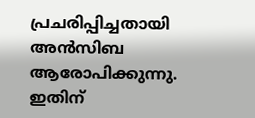പ്രചരിപ്പിച്ചതായി അൻസിബ ആരോപിക്കുന്നു.
ഇതിന്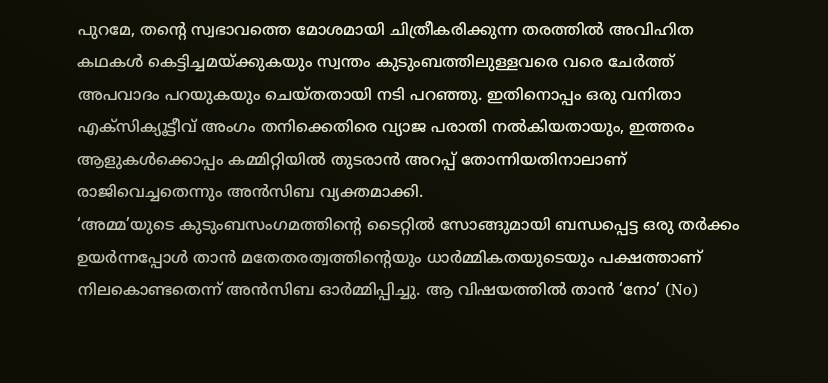പുറമേ, തന്റെ സ്വഭാവത്തെ മോശമായി ചിത്രീകരിക്കുന്ന തരത്തിൽ അവിഹിത കഥകൾ കെട്ടിച്ചമയ്ക്കുകയും സ്വന്തം കുടുംബത്തിലുള്ളവരെ വരെ ചേർത്ത് അപവാദം പറയുകയും ചെയ്തതായി നടി പറഞ്ഞു. ഇതിനൊപ്പം ഒരു വനിതാ എക്സിക്യൂട്ടീവ് അംഗം തനിക്കെതിരെ വ്യാജ പരാതി നൽകിയതായും, ഇത്തരം ആളുകൾക്കൊപ്പം കമ്മിറ്റിയിൽ തുടരാൻ അറപ്പ് തോന്നിയതിനാലാണ് രാജിവെച്ചതെന്നും അൻസിബ വ്യക്തമാക്കി.
‘അമ്മ’യുടെ കുടുംബസംഗമത്തിന്റെ ടൈറ്റിൽ സോങ്ങുമായി ബന്ധപ്പെട്ട ഒരു തർക്കം ഉയർന്നപ്പോൾ താൻ മതേതരത്വത്തിന്റെയും ധാർമ്മികതയുടെയും പക്ഷത്താണ് നിലകൊണ്ടതെന്ന് അൻസിബ ഓർമ്മിപ്പിച്ചു. ആ വിഷയത്തിൽ താൻ ‘നോ’ (No)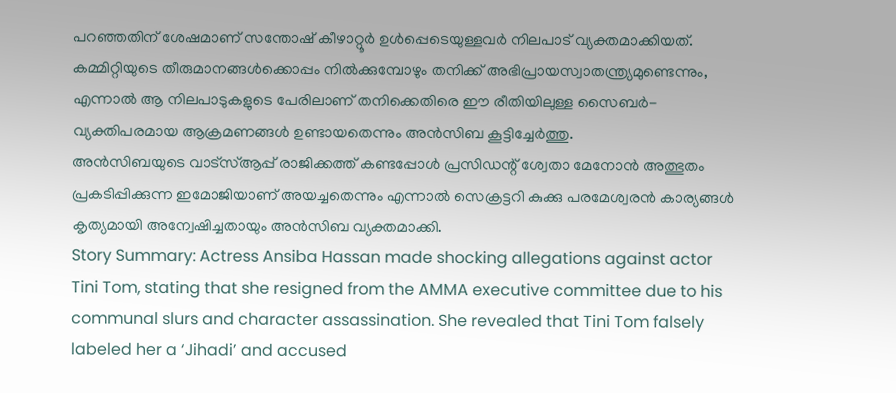പറഞ്ഞതിന് ശേഷമാണ് സന്തോഷ് കീഴാറ്റൂർ ഉൾപ്പെടെയുള്ളവർ നിലപാട് വ്യക്തമാക്കിയത്. കമ്മിറ്റിയുടെ തീരുമാനങ്ങൾക്കൊപ്പം നിൽക്കുമ്പോഴും തനിക്ക് അഭിപ്രായസ്വാതന്ത്ര്യമുണ്ടെന്നും, എന്നാൽ ആ നിലപാടുകളുടെ പേരിലാണ് തനിക്കെതിരെ ഈ രീതിയിലുള്ള സൈബർ-വ്യക്തിപരമായ ആക്രമണങ്ങൾ ഉണ്ടായതെന്നും അൻസിബ കൂട്ടിച്ചേർത്തു.
അൻസിബയുടെ വാട്സ്ആപ്പ് രാജിക്കത്ത് കണ്ടപ്പോൾ പ്രസിഡന്റ് ശ്വേതാ മേനോൻ അത്ഭുതം പ്രകടിപ്പിക്കുന്ന ഇമോജിയാണ് അയച്ചതെന്നും എന്നാൽ സെക്രട്ടറി കുക്കു പരമേശ്വരൻ കാര്യങ്ങൾ കൃത്യമായി അന്വേഷിച്ചതായും അൻസിബ വ്യക്തമാക്കി.
Story Summary: Actress Ansiba Hassan made shocking allegations against actor Tini Tom, stating that she resigned from the AMMA executive committee due to his communal slurs and character assassination. She revealed that Tini Tom falsely labeled her a ‘Jihadi’ and accused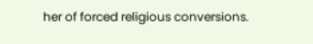her of forced religious conversions.